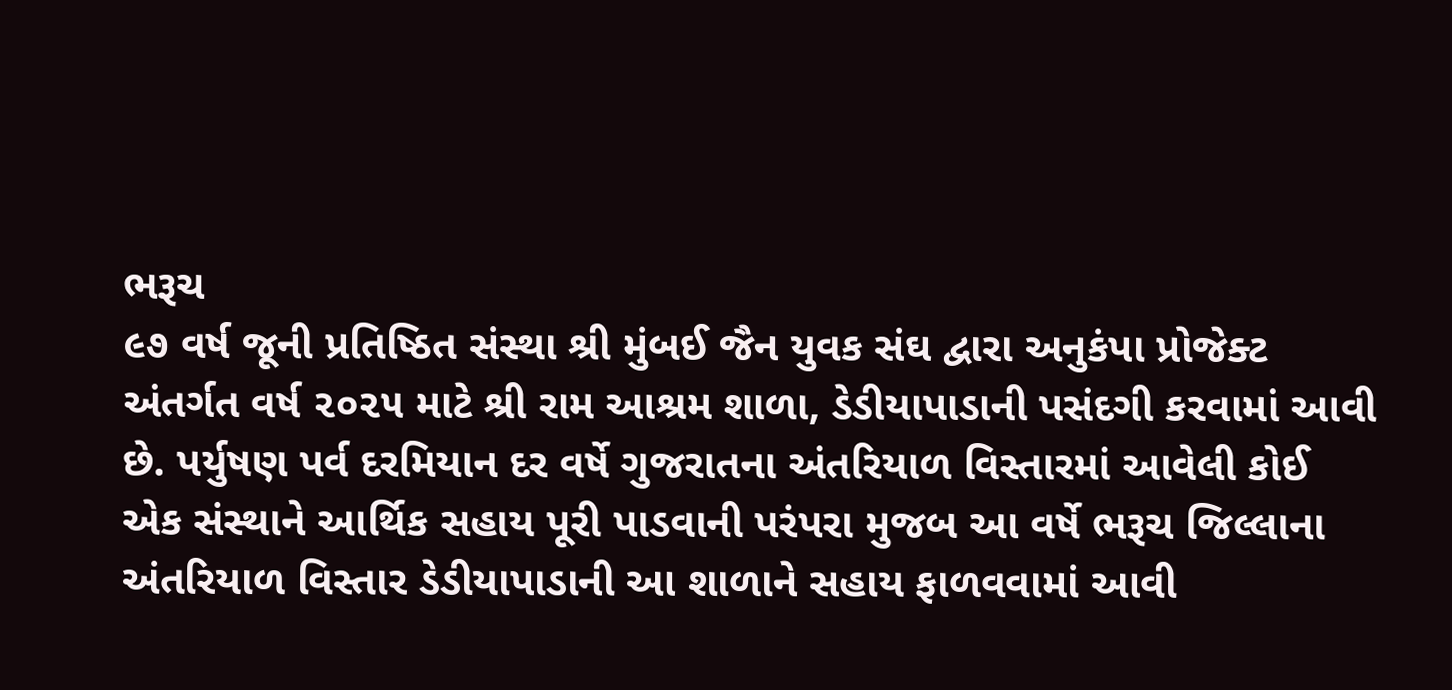ભરૂચ
૯૭ વર્ષ જૂની પ્રતિષ્ઠિત સંસ્થા શ્રી મુંબઈ જૈન યુવક સંઘ દ્વારા અનુકંપા પ્રોજેક્ટ અંતર્ગત વર્ષ ૨૦૨૫ માટે શ્રી રામ આશ્રમ શાળા, ડેડીયાપાડાની પસંદગી કરવામાં આવી છે. પર્યુષણ પર્વ દરમિયાન દર વર્ષે ગુજરાતના અંતરિયાળ વિસ્તારમાં આવેલી કોઈ એક સંસ્થાને આર્થિક સહાય પૂરી પાડવાની પરંપરા મુજબ આ વર્ષે ભરૂચ જિલ્લાના અંતરિયાળ વિસ્તાર ડેડીયાપાડાની આ શાળાને સહાય ફાળવવામાં આવી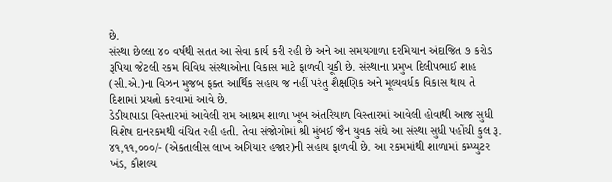છે.
સંસ્થા છેલ્લા ૪૦ વર્ષથી સતત આ સેવા કાર્ય કરી રહી છે અને આ સમયગાળા દરમિયાન અંદાજિત ૭ કરોડ રૂપિયા જેટલી રકમ વિવિધ સંસ્થાઓના વિકાસ માટે ફાળવી ચૂકી છે. સંસ્થાના પ્રમુખ દિલીપભાઈ શાહ (સી.એ.)ના વિઝન મુજબ ફક્ત આર્થિક સહાય જ નહીં પરંતુ શૈક્ષણિક અને મૂલ્યવર્ધક વિકાસ થાય તે દિશામાં પ્રયત્નો કરવામાં આવે છે.
ડેડીયાપાડા વિસ્તારમાં આવેલી રામ આશ્રમ શાળા ખૂબ અંતરિયાળ વિસ્તારમાં આવેલી હોવાથી આજ સુધી વિશેષ દાનરકમથી વંચિત રહી હતી. તેવા સંજોગોમાં શ્રી મુંબઈ જૈન યુવક સંઘે આ સંસ્થા સુધી પહોંચી કુલ રૂ. ૪૧,૧૧,૦૦૦/- (એકતાલીસ લાખ અગિયાર હજાર)ની સહાય ફાળવી છે. આ રકમમાંથી શાળામાં કમ્પ્યુટર ખંડ, કૌશલ્ય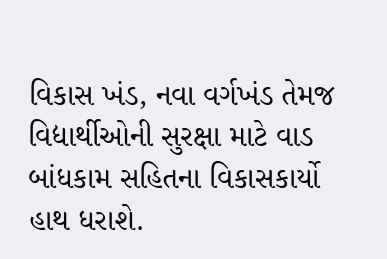વિકાસ ખંડ, નવા વર્ગખંડ તેમજ વિદ્યાર્થીઓની સુરક્ષા માટે વાડ બાંધકામ સહિતના વિકાસકાર્યો હાથ ધરાશે.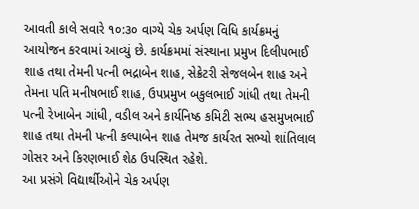આવતી કાલે સવારે ૧૦:૩૦ વાગ્યે ચેક અર્પણ વિધિ કાર્યક્રમનું આયોજન કરવામાં આવ્યું છે. કાર્યક્રમમાં સંસ્થાના પ્રમુખ દિલીપભાઈ શાહ તથા તેમની પત્ની ભદ્રાબેન શાહ, સેક્રેટરી સેજલબેન શાહ અને તેમના પતિ મનીષભાઈ શાહ, ઉપપ્રમુખ બકુલભાઈ ગાંધી તથા તેમની પત્ની રેખાબેન ગાંધી, વડીલ અને કાર્યનિષ્ઠ કમિટી સભ્ય હસમુખભાઈ શાહ તથા તેમની પત્ની કલ્પાબેન શાહ તેમજ કાર્યરત સભ્યો શાંતિલાલ ગોસર અને કિરણભાઈ શેઠ ઉપસ્થિત રહેશે.
આ પ્રસંગે વિદ્યાર્થીઓને ચેક અર્પણ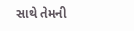સાથે તેમની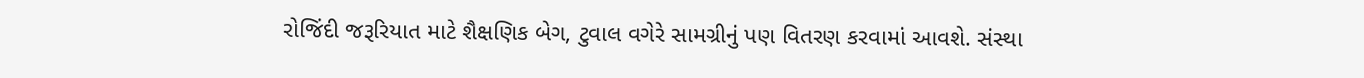રોજિંદી જરૂરિયાત માટે શૈક્ષણિક બેગ, ટુવાલ વગેરે સામગ્રીનું પણ વિતરણ કરવામાં આવશે. સંસ્થા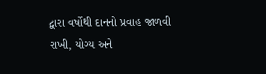દ્વારા વર્ષોથી દાનનો પ્રવાહ જાળવી રાખી, યોગ્ય અને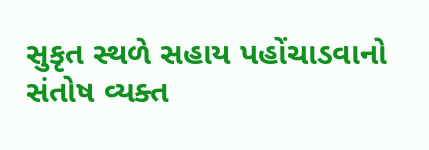સુકૃત સ્થળે સહાય પહોંચાડવાનો સંતોષ વ્યક્ત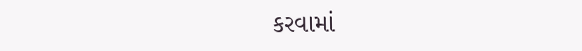કરવામાં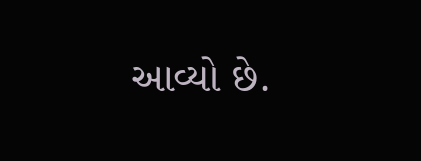આવ્યો છે.